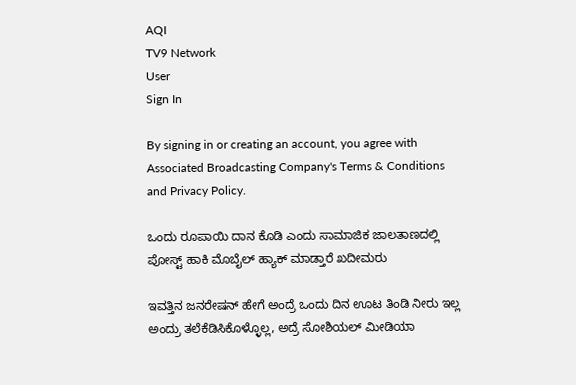AQI
TV9 Network
User
Sign In

By signing in or creating an account, you agree with Associated Broadcasting Company's Terms & Conditions and Privacy Policy.

ಒಂದು ರೂಪಾಯಿ ದಾನ ಕೊಡಿ ಎಂದು ಸಾಮಾಜಿಕ ಜಾಲತಾಣದಲ್ಲಿ ಪೋಸ್ಟ್ ಹಾಕಿ ಮೊಬೈಲ್ ಹ್ಯಾಕ್ ಮಾಡ್ತಾರೆ ಖದೀಮರು

ಇವತ್ತಿನ ಜನರೇಷನ್ ಹೇಗೆ ಅಂದ್ರೆ ಒಂದು ದಿನ ಊಟ ತಿಂಡಿ ನೀರು ಇಲ್ಲ ಅಂದ್ರು ತಲೆಕೆಡಿಸಿಕೊಳ್ಳೊಲ್ಲ, ಅದ್ರೆ ಸೋಶಿಯಲ್ ಮೀಡಿಯಾ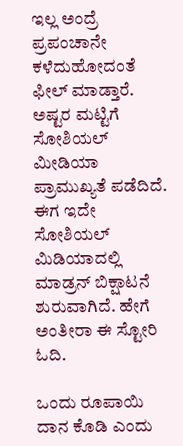ಇಲ್ಲ ಅಂದ್ರೆ ಪ್ರಪಂಚಾನೇ ಕಳೆದುಹೋದಂತೆ ಫೀಲ್ ಮಾಡ್ತಾರೆ. ಅಷ್ಟರ ಮಟ್ಟಿಗೆ ಸೋಶಿಯಲ್ ಮೀಡಿಯಾ ಪ್ರಾಮುಖ್ಯತೆ ಪಡೆದಿದೆ. ಈಗ ಇದೇ ಸೋಶಿಯಲ್ ಮಿಡಿಯಾದಲ್ಲಿ ಮಾಡ್ರನ್ ಬಿಕ್ಷಾಟನೆ ಶುರುವಾಗಿದೆ. ಹೇಗೆ ಅಂತೀರಾ ಈ ಸ್ಟೋರಿ ಓದಿ.

ಒಂದು ರೂಪಾಯಿ ದಾನ ಕೊಡಿ ಎಂದು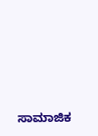ಸಾಮಾಜಿಕ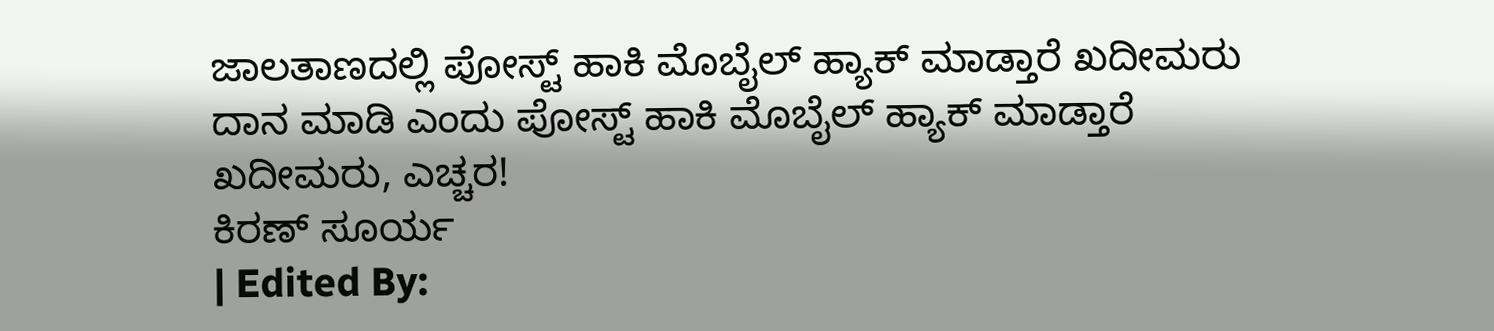ಜಾಲತಾಣದಲ್ಲಿ ಪೋಸ್ಟ್ ಹಾಕಿ ಮೊಬೈಲ್ ಹ್ಯಾಕ್ ಮಾಡ್ತಾರೆ ಖದೀಮರು
ದಾನ ಮಾಡಿ ಎಂದು ಪೋಸ್ಟ್ ಹಾಕಿ ಮೊಬೈಲ್ ಹ್ಯಾಕ್ ಮಾಡ್ತಾರೆ ಖದೀಮರು, ಎಚ್ಚರ!
ಕಿರಣ್ ಸೂರ್ಯ
| Edited By: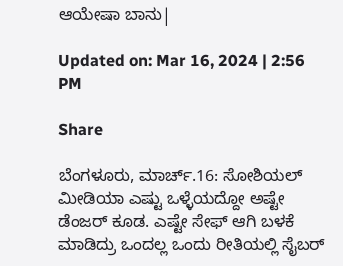ಆಯೇಷಾ ಬಾನು|

Updated on: Mar 16, 2024 | 2:56 PM

Share

ಬೆಂಗಳೂರು, ಮಾರ್ಚ್.16: ಸೋಶಿಯಲ್ ಮೀಡಿಯಾ ಎಷ್ಟು ಒಳ್ಳೆಯದ್ದೋ ಅಷ್ಟೇ ಡೆಂಜರ್ ಕೂಡ. ಎಷ್ಟೇ ಸೇಫ್ ಆಗಿ ಬಳಕೆ ಮಾಡಿದ್ರು ಒಂದಲ್ಲ ಒಂದು ರೀತಿಯಲ್ಲಿ ಸೈಬರ್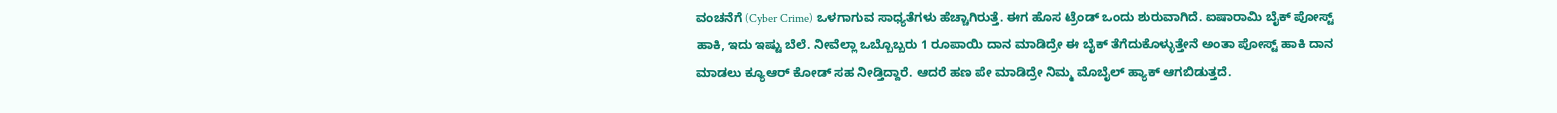ವಂಚನೆಗೆ (Cyber Crime) ಒಳಗಾಗುವ ಸಾಧ್ಯತೆಗಳು ಹೆಚ್ಚಾಗಿರುತ್ತೆ. ಈಗ ಹೊಸ ಟ್ರೆಂಡ್ ಒಂದು ಶುರುವಾಗಿದೆ. ಐಷಾರಾಮಿ ಬೈಕ್‌ ಪೋಸ್ಟ್ ಹಾಕಿ, ಇದು ಇಷ್ಟು ಬೆಲೆ. ನೀವೆಲ್ಲಾ ಒಬ್ಬೊಬ್ಬರು 1 ರೂಪಾಯಿ ದಾನ ಮಾಡಿದ್ರೇ ಈ ಬೈಕ್‌ ತೆಗೆದುಕೊಳ್ಳುತ್ತೇನೆ ಅಂತಾ ಪೋಸ್ಟ್ ಹಾಕಿ ದಾನ ಮಾಡಲು ಕ್ಯೂಆರ್ ಕೋಡ್ ಸಹ ನೀಡ್ತಿದ್ದಾರೆ. ಆದರೆ ಹಣ ಪೇ ಮಾಡಿದ್ರೇ ನಿಮ್ಮ ಮೊಬೈಲ್ ಹ್ಯಾಕ್ ಆಗಬಿಡುತ್ತದೆ.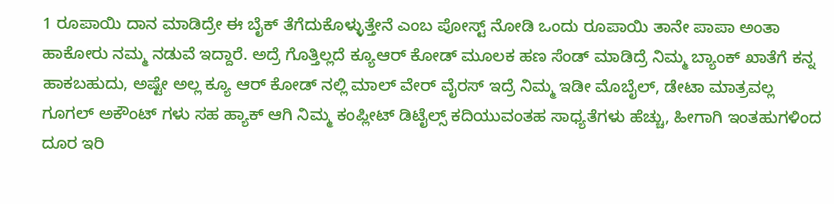1 ರೂಪಾಯಿ ದಾನ ಮಾಡಿದ್ರೇ ಈ ಬೈಕ್‌ ತೆಗೆದುಕೊಳ್ಳುತ್ತೇನೆ ಎಂಬ ಪೋಸ್ಟ್ ನೋಡಿ ಒಂದು ರೂಪಾಯಿ ತಾನೇ ಪಾಪಾ ಅಂತಾ ಹಾಕೋರು ನಮ್ಮ ನಡುವೆ ಇದ್ದಾರೆ. ಅದ್ರೆ ಗೊತ್ತಿಲ್ಲದೆ ಕ್ಯೂಆರ್ ಕೋಡ್ ಮೂಲಕ ಹಣ ಸೆಂಡ್ ಮಾಡಿದ್ರೆ ನಿಮ್ಮ ಬ್ಯಾಂಕ್ ಖಾತೆಗೆ ಕನ್ನ ಹಾಕಬಹುದು, ಅಷ್ಟೇ ಅಲ್ಲ ಕ್ಯೂ ಆರ್ ಕೋಡ್ ನಲ್ಲಿ ಮಾಲ್ ವೇರ್ ವೈರಸ್ ಇದ್ರೆ ನಿಮ್ಮ ಇಡೀ ಮೊಬೈಲ್, ಡೇಟಾ ಮಾತ್ರವಲ್ಲ ಗೂಗಲ್‌ ಅಕೌಂಟ್ ಗಳು ಸಹ ಹ್ಯಾಕ್‌ ಆಗಿ ನಿಮ್ಮ ಕಂಪ್ಲೀಟ್ ಡಿಟೈಲ್ಸ್ ಕದಿಯುವಂತಹ ಸಾಧ್ಯತೆಗಳು ಹೆಚ್ಚು, ಹೀಗಾಗಿ ಇಂತಹುಗಳಿಂದ ದೂರ ಇರಿ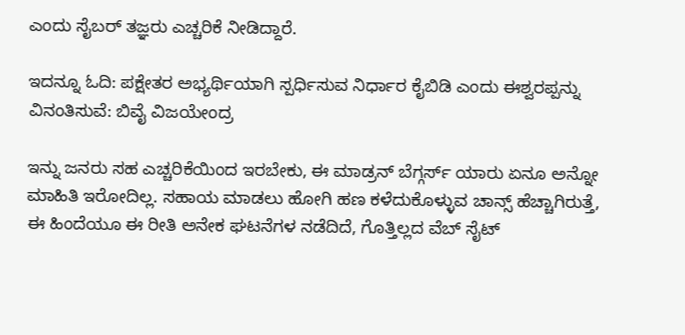ಎಂದು ಸೈಬರ್ ತಜ್ಞರು ಎಚ್ಚರಿಕೆ ನೀಡಿದ್ದಾರೆ.

ಇದನ್ನೂ ಓದಿ: ಪಕ್ಷೇತರ ಅಭ್ಯರ್ಥಿಯಾಗಿ ಸ್ಪರ್ಧಿಸುವ ನಿರ್ಧಾರ ಕೈಬಿಡಿ ಎಂದು ಈಶ್ವರಪ್ಪನ್ನು ವಿನಂತಿಸುವೆ: ಬಿವೈ ವಿಜಯೇಂದ್ರ

ಇನ್ನು ಜನರು ಸಹ ಎಚ್ಚರಿಕೆಯಿಂದ ಇರಬೇಕು, ಈ ಮಾಡ್ರನ್ ಬೆಗ್ಗರ್ಸ್ ಯಾರು ಏನೂ ಅನ್ನೋ‌ ಮಾಹಿತಿ‌ ಇರೋದಿಲ್ಲ. ಸಹಾಯ ಮಾಡಲು ಹೋಗಿ ಹಣ ಕಳೆದುಕೊಳ್ಳುವ ಚಾನ್ಸ್ ಹೆಚ್ಚಾಗಿರುತ್ತೆ, ಈ ಹಿಂದೆಯೂ‌ ಈ ರೀತಿ ಅನೇಕ ಘಟನೆಗಳ ನಡೆದಿದೆ, ಗೊತ್ತಿಲ್ಲದ ವೆಬ್ ಸೈಟ್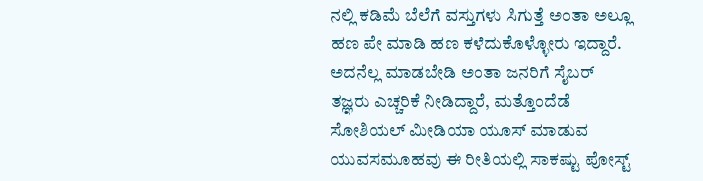ನಲ್ಲಿ ಕಡಿಮೆ‌ ಬೆಲೆಗೆ ವಸ್ತುಗಳು ಸಿಗುತ್ತೆ ಅಂತಾ ಅಲ್ಲೂ ಹಣ ಪೇ ಮಾಡಿ ಹಣ ಕಳೆದುಕೊಳ್ಳೋರು ಇದ್ದಾರೆ. ಅದನೆಲ್ಲ ಮಾಡಬೇಡಿ ಅಂತಾ ಜನರಿಗೆ ಸೈಬರ್ ತಜ್ಞರು ಎಚ್ಚರಿಕೆ‌ ನೀಡಿದ್ದಾರೆ, ಮತ್ತೊಂದೆಡೆ ಸೋಶಿಯಲ್ ಮೀಡಿಯಾ ಯೂಸ್ ಮಾಡುವ ಯುವಸಮೂಹವು ಈ ರೀತಿಯಲ್ಲಿ ಸಾಕಷ್ಟು ಪೋಸ್ಟ್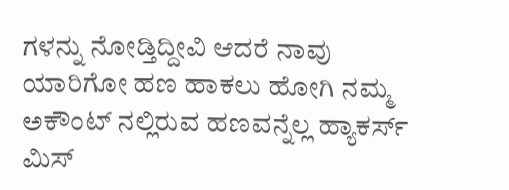ಗಳನ್ನು ನೋಡ್ತಿದ್ದೀವಿ ಆದರೆ ನಾವು ಯಾರಿಗೋ ಹಣ ಹಾಕಲು ಹೋಗಿ ನಮ್ಮ ಅಕೌಂಟ್ ನಲ್ಲಿರುವ ಹಣವನ್ನೆಲ್ಲ ಹ್ಯಾಕರ್ಸ್ ಮಿಸ್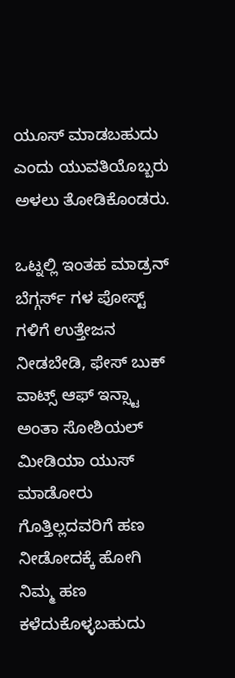ಯೂಸ್ ಮಾಡಬಹುದು ಎಂದು ಯುವತಿಯೊಬ್ಬರು ಅಳಲು ತೋಡಿಕೊಂಡರು.

ಒಟ್ನಲ್ಲಿ ಇಂತಹ ಮಾಡ್ರನ್ ಬೆಗ್ಗರ್ಸ್ ಗಳ ಪೋಸ್ಟ್ ಗಳಿಗೆ ಉತ್ತೇಜನ ನೀಡಬೇಡಿ, ಫೇಸ್ ಬುಕ್ ವಾಟ್ಸ್ ಆಫ್ ಇನ್ಸ್ಟಾ ಅಂತಾ ಸೋಶಿಯಲ್‌ ಮೀಡಿಯಾ ಯುಸ್ ಮಾಡೋರು ಗೊತ್ತಿಲ್ಲದವರಿಗೆ ಹಣ ನೀಡೋದಕ್ಕೆ‌ ಹೋಗಿ ನಿಮ್ಮ ಹಣ ಕಳೆದುಕೊಳ್ಳಬಹುದು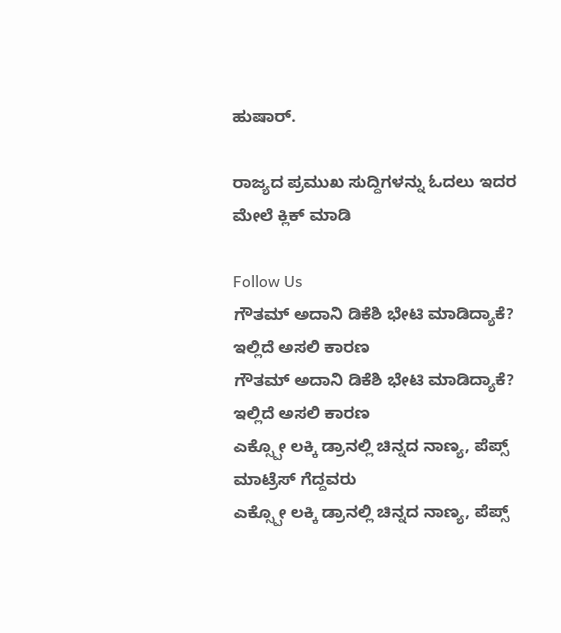ಹುಷಾರ್.

ರಾಜ್ಯದ ಪ್ರಮುಖ ಸುದ್ದಿಗಳನ್ನು ಓದಲು ಇದರ ಮೇಲೆ ಕ್ಲಿಕ್ ಮಾಡಿ

Follow Us
ಗೌತಮ್ ಅದಾನಿ ಡಿಕೆಶಿ ಭೇಟಿ ಮಾಡಿದ್ಯಾಕೆ? ಇಲ್ಲಿದೆ ಅಸಲಿ ಕಾರಣ
ಗೌತಮ್ ಅದಾನಿ ಡಿಕೆಶಿ ಭೇಟಿ ಮಾಡಿದ್ಯಾಕೆ? ಇಲ್ಲಿದೆ ಅಸಲಿ ಕಾರಣ
ಎಕ್ಸ್ಪೋ ಲಕ್ಕಿ ಡ್ರಾನಲ್ಲಿ ಚಿನ್ನದ ನಾಣ್ಯ, ಪೆಪ್ಸ್ ಮಾಟ್ರೆಸ್ ಗೆದ್ದವರು
ಎಕ್ಸ್ಪೋ ಲಕ್ಕಿ ಡ್ರಾನಲ್ಲಿ ಚಿನ್ನದ ನಾಣ್ಯ, ಪೆಪ್ಸ್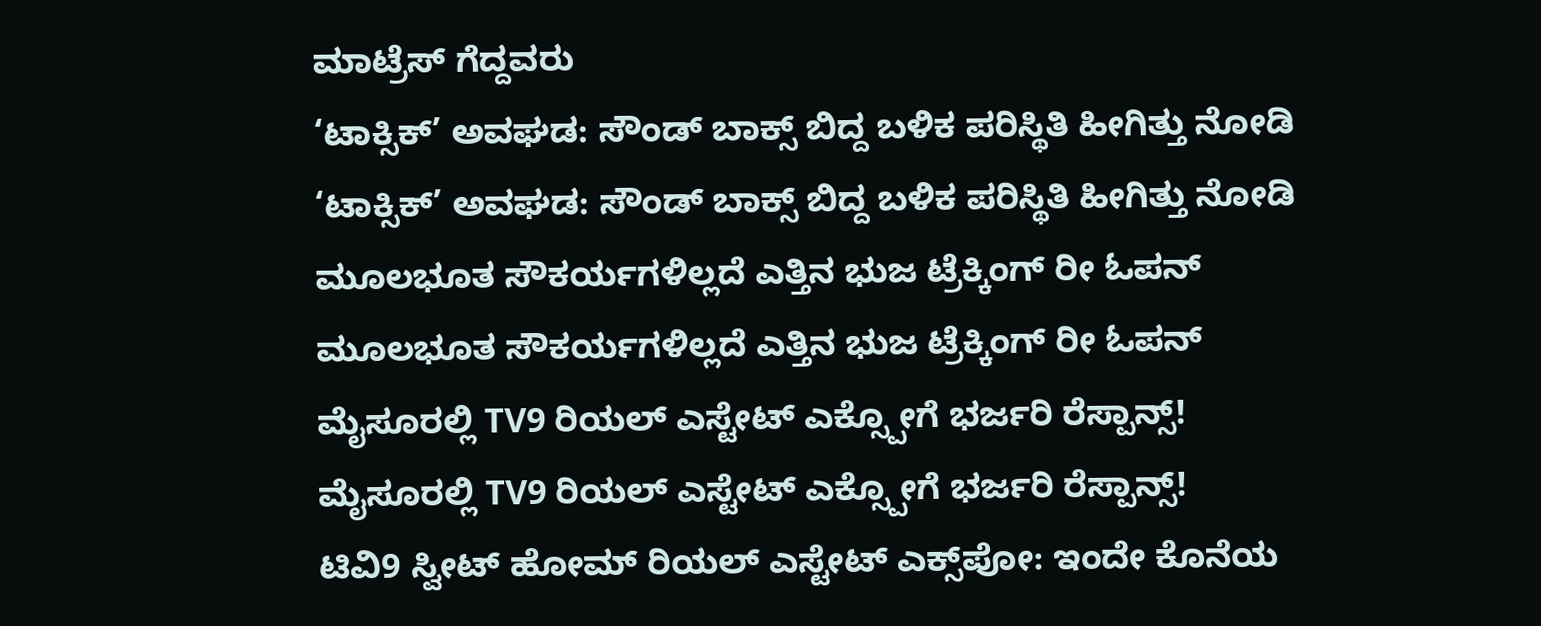ಮಾಟ್ರೆಸ್ ಗೆದ್ದವರು
‘ಟಾಕ್ಸಿಕ್’ ಅವಘಡ: ಸೌಂಡ್ ಬಾಕ್ಸ್ ಬಿದ್ದ ಬಳಿಕ ಪರಿಸ್ಥಿತಿ ಹೀಗಿತ್ತು ನೋಡಿ
‘ಟಾಕ್ಸಿಕ್’ ಅವಘಡ: ಸೌಂಡ್ ಬಾಕ್ಸ್ ಬಿದ್ದ ಬಳಿಕ ಪರಿಸ್ಥಿತಿ ಹೀಗಿತ್ತು ನೋಡಿ
ಮೂಲಭೂತ ಸೌಕರ್ಯಗಳಿಲ್ಲದೆ ಎತ್ತಿನ ಭುಜ ಟ್ರೆಕ್ಕಿಂಗ್ ರೀ ಓಪನ್
ಮೂಲಭೂತ ಸೌಕರ್ಯಗಳಿಲ್ಲದೆ ಎತ್ತಿನ ಭುಜ ಟ್ರೆಕ್ಕಿಂಗ್ ರೀ ಓಪನ್
ಮೈಸೂರಲ್ಲಿ TV9 ರಿಯಲ್ ಎಸ್ಟೇಟ್ ಎಕ್ಸ್ಪೋಗೆ ಭರ್ಜರಿ ರೆಸ್ಪಾನ್ಸ್!
ಮೈಸೂರಲ್ಲಿ TV9 ರಿಯಲ್ ಎಸ್ಟೇಟ್ ಎಕ್ಸ್ಪೋಗೆ ಭರ್ಜರಿ ರೆಸ್ಪಾನ್ಸ್!
ಟಿವಿ9 ಸ್ವೀಟ್ ಹೋಮ್ ರಿಯಲ್ ಎಸ್ಟೇಟ್ ಎಕ್ಸ್‌ಪೋ: ಇಂದೇ ಕೊನೆಯ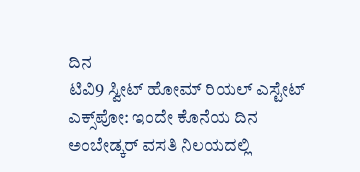ದಿನ
ಟಿವಿ9 ಸ್ವೀಟ್ ಹೋಮ್ ರಿಯಲ್ ಎಸ್ಟೇಟ್ ಎಕ್ಸ್‌ಪೋ: ಇಂದೇ ಕೊನೆಯ ದಿನ
ಅಂಬೇಡ್ಕರ್ ವಸತಿ ನಿಲಯದಲ್ಲಿ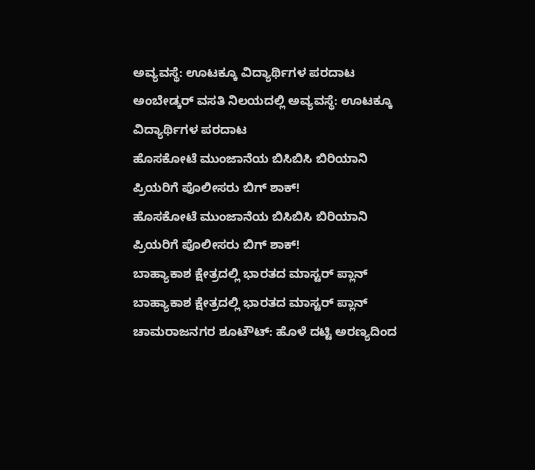ಅವ್ಯವಸ್ಥೆ: ಊಟಕ್ಕೂ ವಿದ್ಯಾರ್ಥಿಗಳ ಪರದಾಟ
ಅಂಬೇಡ್ಕರ್ ವಸತಿ ನಿಲಯದಲ್ಲಿ ಅವ್ಯವಸ್ಥೆ: ಊಟಕ್ಕೂ ವಿದ್ಯಾರ್ಥಿಗಳ ಪರದಾಟ
ಹೊಸಕೋಟೆ ಮುಂಜಾನೆಯ ಬಿಸಿಬಿಸಿ ಬಿರಿಯಾನಿ ಪ್ರಿಯರಿಗೆ ಪೊಲೀಸರು ಬಿಗ್ ಶಾಕ್!
ಹೊಸಕೋಟೆ ಮುಂಜಾನೆಯ ಬಿಸಿಬಿಸಿ ಬಿರಿಯಾನಿ ಪ್ರಿಯರಿಗೆ ಪೊಲೀಸರು ಬಿಗ್ ಶಾಕ್!
ಬಾಹ್ಯಾಕಾಶ ಕ್ಷೇತ್ರದಲ್ಲಿ ಭಾರತದ ಮಾಸ್ಟರ್ ಪ್ಲಾನ್
ಬಾಹ್ಯಾಕಾಶ ಕ್ಷೇತ್ರದಲ್ಲಿ ಭಾರತದ ಮಾಸ್ಟರ್ ಪ್ಲಾನ್
ಚಾಮರಾಜನಗರ ಶೂಟೌಟ್: ಹೊಳೆ ದಟ್ಟಿ ಅರಣ್ಯದಿಂದ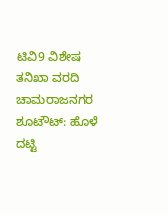ಟಿವಿ9 ವಿಶೇಷ ತನಿಖಾ ವರದಿ
ಚಾಮರಾಜನಗರ ಶೂಟೌಟ್: ಹೊಳೆ ದಟ್ಟಿ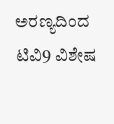ಅರಣ್ಯದಿಂದ ಟಿವಿ9 ವಿಶೇಷ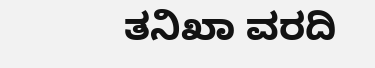ತನಿಖಾ ವರದಿ